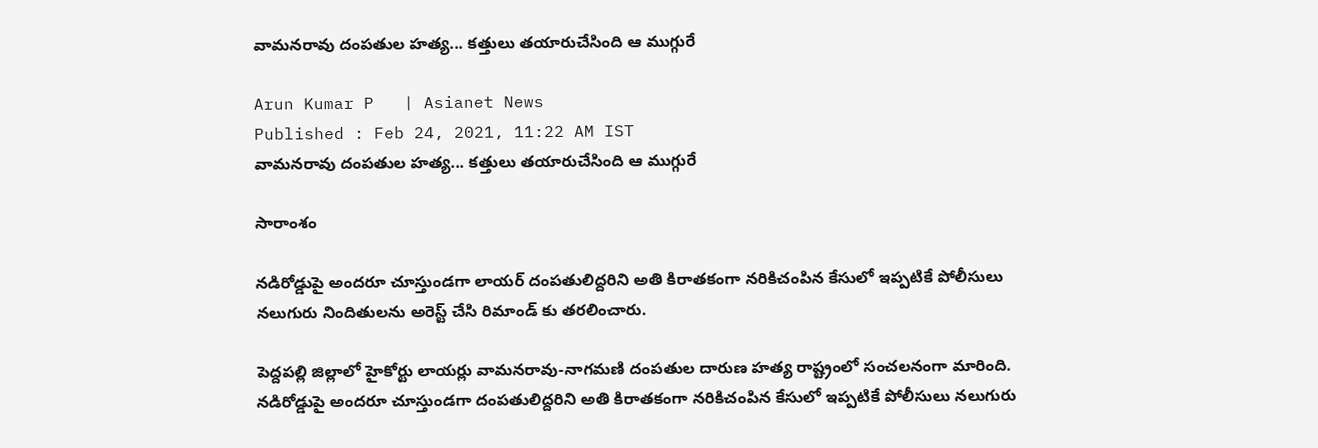వామనరావు దంపతుల హత్య... కత్తులు తయారుచేసింది ఆ ముగ్గురే

Arun Kumar P   | Asianet News
Published : Feb 24, 2021, 11:22 AM IST
వామనరావు దంపతుల హత్య... కత్తులు తయారుచేసింది ఆ ముగ్గురే

సారాంశం

నడిరోడ్డుపై అందరూ చూస్తుండగా లాయర్ దంపతులిద్దరిని అతి కిరాతకంగా నరికిచంపిన కేసులో ఇప్పటికే పోలీసులు నలుగురు నిందితులను అరెస్ట్ చేసి రిమాండ్ కు తరలించారు.

పెద్దపల్లి జిల్లాలో హైకోర్టు లాయర్లు వామనరావు-నాగమణి దంపతుల దారుణ హత్య రాష్ట్రంలో సంచలనంగా మారింది. నడిరోడ్డుపై అందరూ చూస్తుండగా దంపతులిద్దరిని అతి కిరాతకంగా నరికిచంపిన కేసులో ఇప్పటికే పోలీసులు నలుగురు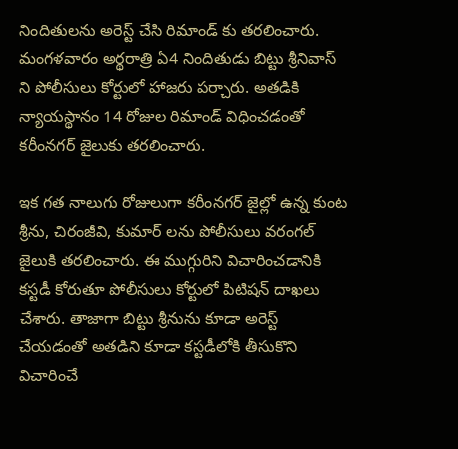నిందితులను అరెస్ట్ చేసి రిమాండ్ కు తరలించారు. మంగళవారం అర్థరాత్రి ఏ4 నిందితుడు బిట్టు శ్రీనివాస్ ని పోలీసులు కోర్టులో హాజరు పర్చారు. అతడికి న్యాయస్థానం 14 రోజుల రిమాండ్ విధించడంతో కరీంనగర్ జైలుకు తరలించారు.

ఇక గత నాలుగు రోజులుగా కరీంనగర్ జైల్లో ఉన్న కుంట శ్రీను, చిరంజీవి, కుమార్ లను పోలీసులు వరంగల్ జైలుకి తరలించారు. ఈ ముగ్గురిని విచారించడానికి కస్టడీ కోరుతూ పోలీసులు కోర్టులో పిటిషన్ దాఖలు చేశారు. తాజాగా బిట్టు శ్రీనును కూడా అరెస్ట్ చేయడంతో అతడిని కూడా కస్టడీలోకి తీసుకొని విచారించే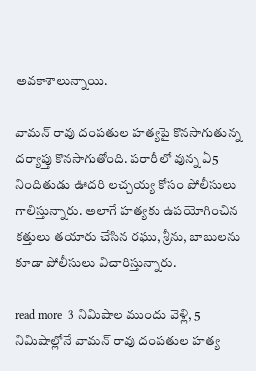అవకాశాలున్నాయి.

వామన్ రావు దంపతుల హత్యపై కొనసాగుతున్న దర్యాప్తు కొనసాగుతోంది. పరారీలో వున్న ఏ5 నిందితుడు ఊదరి లచ్చయ్య కోసం పోలీసులు గాలిస్తున్నారు. అలాగే హత్యకు ఉపయోగించిన కత్తులు తయారు చేసిన రఘు, శ్రీను, బాబులను కూడా పోలీసులు విచారిస్తున్నారు.

read more  3 నిమిషాల ముందు వెళ్లి, 5 నిమిషాల్లోనే వామన్ రావు దంపతుల హత్య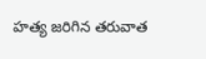హత్య జరిగిన తరువాత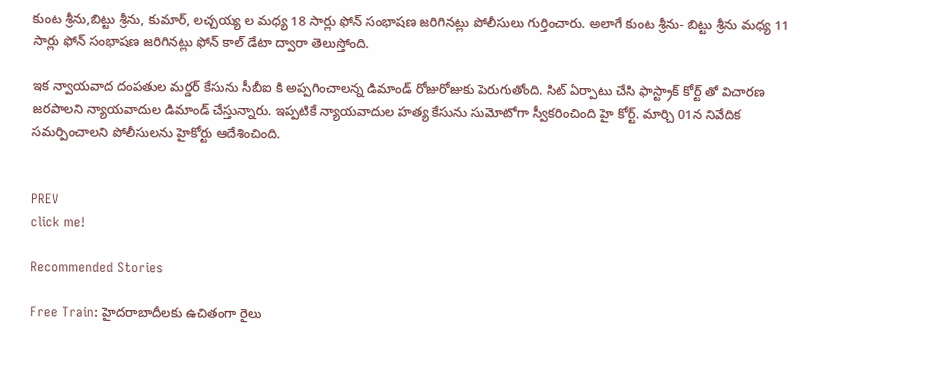కుంట శ్రీను,బిట్టు శ్రీను, కుమార్, లచ్చయ్య ల మధ్య 18 సార్లు ఫోన్ సంభాషణ జరిగినట్లు పోలీసులు గుర్తించారు. అలాగే కుంట శ్రీను- బిట్టు శ్రీను మధ్య 11 సార్లు ఫోన్ సంభాషణ జరిగినట్లు ఫోన్ కాల్ డేటా ద్వారా తెలుస్తోంది.

ఇక న్వాయవాద దంపతుల మర్డర్ కేసును సీబీఐ కి అప్పగించాలన్న డిమాండ్ రోజురోజుకు పెరుగుతోంది. సిట్ ఏర్పాటు చేసి ఫాస్ట్రాక్ కోర్ట్ తో విచారణ జరపాలని న్యాయవాదుల డిమాండ్ చేస్తున్నారు. ఇప్పటికే న్యాయవాదుల హత్య కేసును సుమోటోగా స్వీకరించింది హై కోర్ట్. మార్చి 01న నివేదిక సమర్పించాలని పోలీసులను హైకోర్టు ఆదేశించింది.


PREV
click me!

Recommended Stories

Free Train: హైద‌రాబాదీల‌కు ఉచితంగా రైలు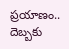ప్ర‌యాణం.. దెబ్బ‌కు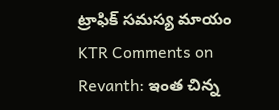ట్రాఫిక్ స‌మ‌స్య మాయం
KTR Comments on Revanth: ఇంత చిన్న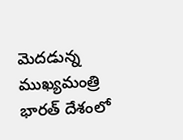మెదడున్న ముఖ్యమంత్రి భారత్ దేశంలో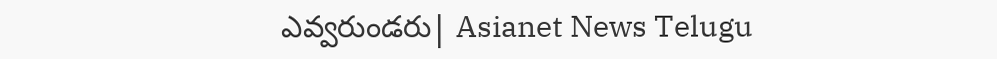ఎవ్వరుండరు| Asianet News Telugu